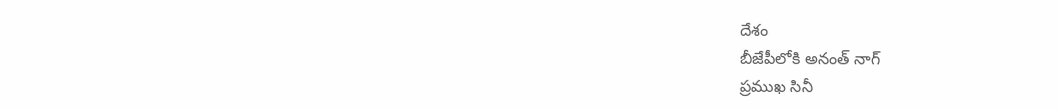దేశం
బీజేపీలోకి అనంత్ నాగ్
ప్రముఖ సినీ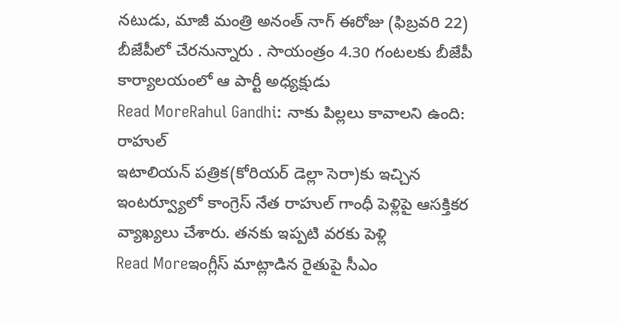నటుడు, మాజీ మంత్రి అనంత్ నాగ్ ఈరోజు (ఫిబ్రవరి 22) బీజేపీలో చేరనున్నారు . సాయంత్రం 4.30 గంటలకు బీజేపీ కార్యాలయంలో ఆ పార్టీ అధ్యక్షుడు
Read MoreRahul Gandhi: నాకు పిల్లలు కావాలని ఉంది: రాహుల్
ఇటాలియన్ పత్రిక(కోరియర్ డెల్లా సెరా)కు ఇచ్చిన ఇంటర్వ్యూలో కాంగ్రెస్ నేత రాహుల్ గాంధీ పెళ్లిపై ఆసక్తికర వ్యాఖ్యలు చేశారు. తనకు ఇప్పటి వరకు పెళ్లి
Read Moreఇంగ్లీస్ మాట్లాడిన రైతుపై సీఎం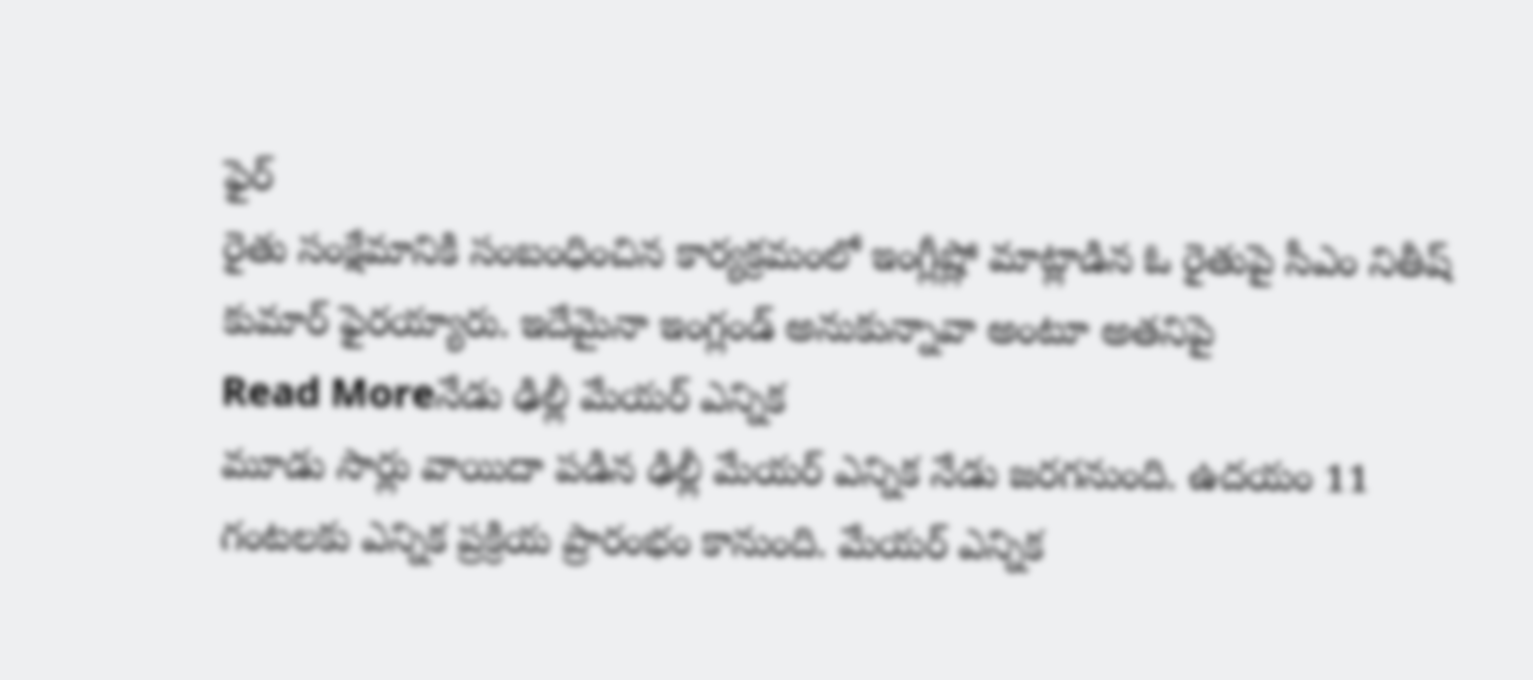ఫైర్
రైతు సంక్షేమానికి సంబంధించిన కార్యక్రమంలో ఇంగ్లీష్లో మాట్లాడిన ఓ రైతుపై సీఎం నితీష్ కుమార్ ఫైరయ్యారు. ఇదేమైనా ఇంగ్లండ్ అనుకున్నావా అంటూ అతనిపై
Read Moreనేడు ఢిల్లీ మేయర్ ఎన్నిక
మూడు సార్లు వాయిదా పడిన ఢిల్లీ మేయర్ ఎన్నిక నేడు జరగనుంది. ఉదయం 11 గంటలకు ఎన్నిక ప్రక్రియ ప్రారంభం కానుంది. మేయర్ ఎన్నిక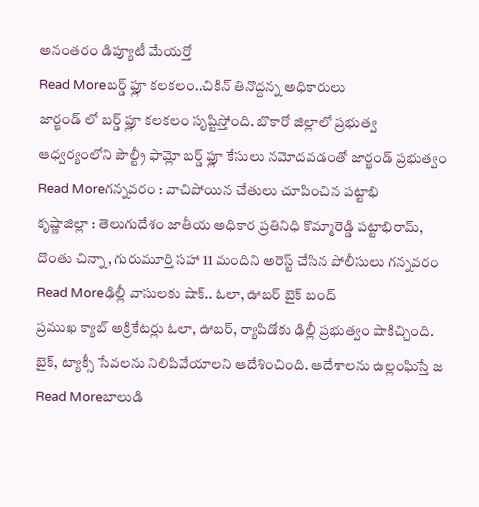అనంతరం డిప్యూటీ మేయర్తో
Read Moreబర్డ్ ఫ్లూ కలకలం..చికిన్ తినొద్దన్న అధికారులు
జార్ఖండ్ లో బర్డ్ ఫ్లూ కలకలం సృష్టిస్తోంది. బొకారో జిల్లాలో ప్రభుత్వ ఆధ్వర్యంలోని పౌల్ట్రీ ఫామ్లో బర్డ్ ఫ్లూ కేసులు నమోదవడంతో జార్ఖండ్ ప్రభుత్వం
Read Moreగన్నవరం : వాచిపోయిన చేతులు చూపించిన పట్టాభి
కృష్ణాజిల్లా : తెలుగుదేశం జాతీయ అధికార ప్రతినిధి కొమ్మారెడ్డి పట్టాభిరామ్, దొంతు చిన్నా, గురుమూర్తి సహా 11 మందిని అరెస్ట్ చేసిన పోలీసులు గన్నవరం
Read Moreఢిల్లీ వాసులకు షాక్.. ఓలా, ఊబర్ బైక్ బంద్
ప్రముఖ క్యాబ్ అక్రికేటర్లు ఓలా, ఊబర్, ర్యాపిడోకు ఢిల్లీ ప్రభుత్వం షాకిచ్చింది. బైక్, ట్యాక్సీ సేవలను నిలిపివేయాలని ఆదేశించింది. ఆదేశాలను ఉల్లంఘిస్తే జ
Read Moreబాలుడి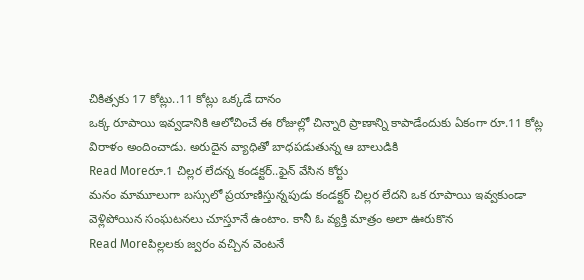చికిత్సకు 17 కోట్లు..11 కోట్లు ఒక్కడే దానం
ఒక్క రూపాయి ఇవ్వడానికి ఆలోచించే ఈ రోజుల్లో చిన్నారి ప్రాణాన్ని కాపాడేందుకు ఏకంగా రూ.11 కోట్ల విరాళం అందించాడు. అరుదైన వ్యాధితో బాధపడుతున్న ఆ బాలుడికి
Read Moreరూ.1 చిల్లర లేదన్న కండక్టర్..ఫైన్ వేసిన కోర్టు
మనం మామూలుగా బస్సులో ప్రయాణిస్తున్నపుడు కండక్టర్ చిల్లర లేదని ఒక రూపాయి ఇవ్వకుండా వెళ్లిపోయిన సంఘటనలు చూస్తూనే ఉంటాం. కానీ ఓ వ్యక్తి మాత్రం అలా ఊరుకొన
Read Moreపిల్లలకు జ్వరం వచ్చిన వెంటనే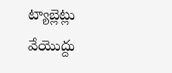ట్యాబ్లెట్లు వేయొద్దు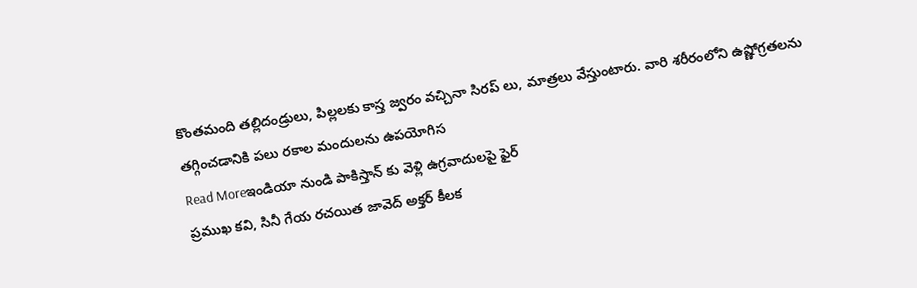కొంతమంది తల్లిదండ్రులు, పిల్లలకు కాస్త జ్వరం వచ్చినా సిరప్ లు, మాత్రలు వేస్తుంటారు. వారి శరీరంలోని ఉష్ణోగ్రతలను తగ్గించడానికి పలు రకాల మందులను ఉపయోగిస
Read Moreఇండియా నుండి పాకిస్తాన్ కు వెళ్లి ఉగ్రవాదులపై ఫైర్
ప్రముఖ కవి, సినీ గేయ రచయిత జావెద్ అక్తర్ కీలక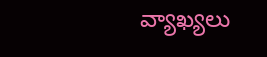వ్యాఖ్యలు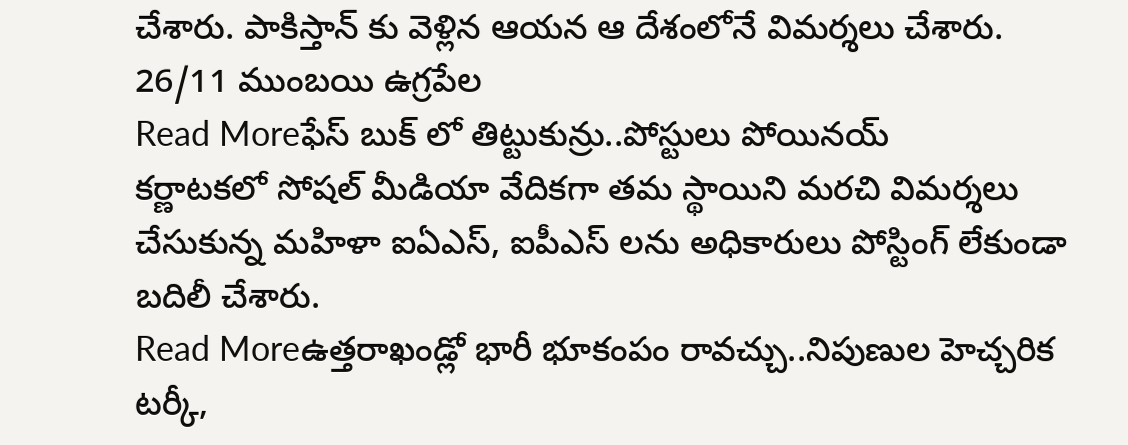చేశారు. పాకిస్తాన్ కు వెళ్లిన ఆయన ఆ దేశంలోనే విమర్శలు చేశారు. 26/11 ముంబయి ఉగ్రపేల
Read Moreఫేస్ బుక్ లో తిట్టుకున్రు..పోస్టులు పోయినయ్
కర్ణాటకలో సోషల్ మీడియా వేదికగా తమ స్థాయిని మరచి విమర్శలు చేసుకున్న మహిళా ఐఏఎస్, ఐపీఎస్ లను అధికారులు పోస్టింగ్ లేకుండా బదిలీ చేశారు.
Read Moreఉత్తరాఖండ్లో భారీ భూకంపం రావచ్చు..నిపుణుల హెచ్చరిక
టర్కీ,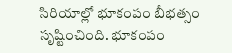సిరియాల్లో భూకంపం బీభత్సం సృష్టించింది. భూకంపం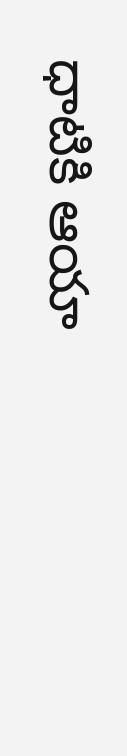ధాటికి ఆయా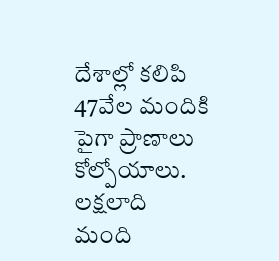దేశాల్లో కలిపి 47వేల మందికి పైగా ప్రాణాలు కోల్పోయాలు. లక్షలాది మంది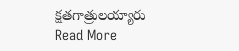క్షతగాత్రులయ్యారు
Read More